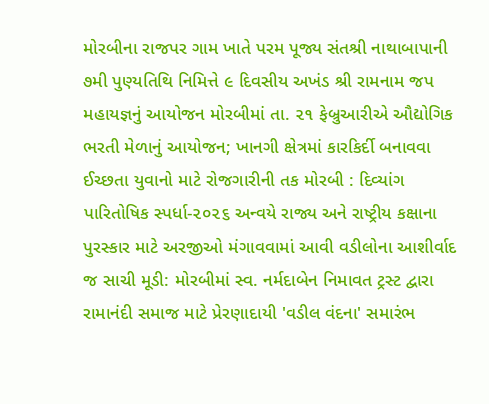મોરબીના રાજપર ગામ ખાતે પરમ પૂજ્ય સંતશ્રી નાથાબાપાની ૭મી પુણ્યતિથિ નિમિત્તે ૯ દિવસીય અખંડ શ્રી રામનામ જપ મહાયજ્ઞનું આયોજન મોરબીમાં તા. ૨૧ ફેબ્રુઆરીએ ઔદ્યોગિક ભરતી મેળાનું આયોજન; ખાનગી ક્ષેત્રમાં કારકિર્દી બનાવવા ઈચ્છતા યુવાનો માટે રોજગારીની તક મોરબી : દિવ્યાંગ પારિતોષિક સ્પર્ધા-૨૦૨૬ અન્વયે રાજ્ય અને રાષ્ટ્રીય કક્ષાના પુરસ્કાર માટે અરજીઓ મંગાવવામાં આવી વડીલોના આશીર્વાદ જ સાચી મૂડી: મોરબીમાં સ્વ. નર્મદાબેન નિમાવત ટ્રસ્ટ દ્વારા રામાનંદી સમાજ માટે પ્રેરણાદાયી 'વડીલ વંદના' સમારંભ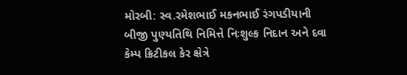મોરબી: સ્વ.રમેશભાઈ મકનભાઈ રંગપડીયાની બીજી પુણ્યતિથિ નિમિત્તે નિઃશુલ્ક નિદાન અને દવા કેમ્પ ક્રિટીકલ કેર ક્ષેત્રે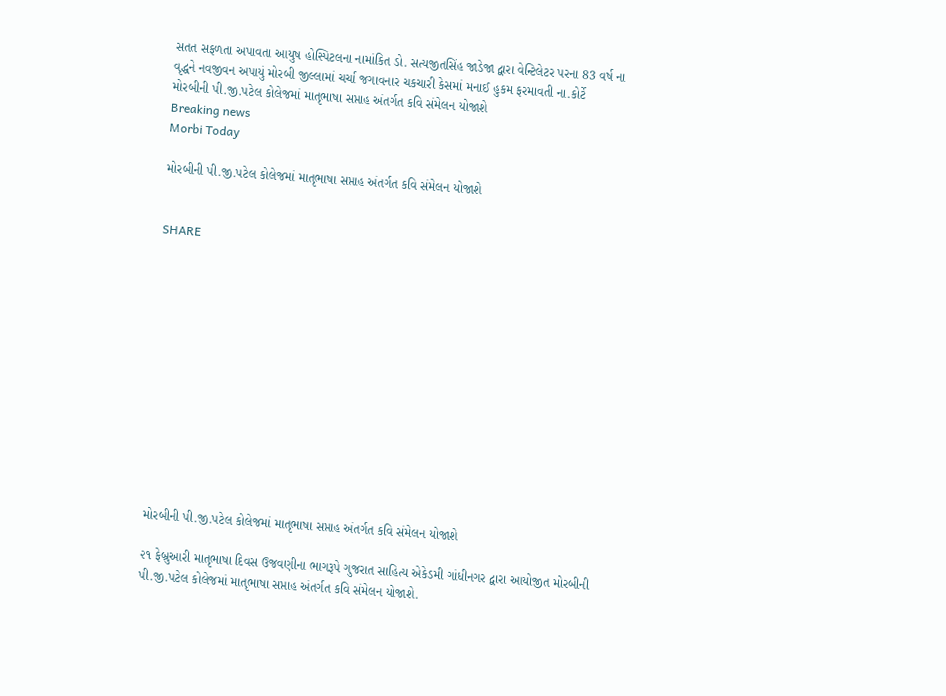સતત સફળતા અપાવતા આયુષ હોસ્પિટલના નામાંકિત ડો. સત્યજીતસિંહ જાડેજા દ્વારા વેન્ટિલેટર પરના 83 વર્ષ ના વૃદ્ધને નવજીવન અપાયું મોરબી જીલ્લામાં ચર્ચા જગાવનાર ચકચારી કેસમાં મનાઈ હુકમ ફરમાવતી ના.કોર્ટે મોરબીની પી.જી.પટેલ કોલેજમાં માતૃભાષા સપ્તાહ અંતર્ગત કવિ સંમેલન યોજાશે
Breaking news
Morbi Today

મોરબીની પી.જી.પટેલ કોલેજમાં માતૃભાષા સપ્તાહ અંતર્ગત કવિ સંમેલન યોજાશે


SHARE













મોરબીની પી.જી.પટેલ કોલેજમાં માતૃભાષા સપ્તાહ અંતર્ગત કવિ સંમેલન યોજાશે

૨૧ ફેબ્રુઆરી માતૃભાષા દિવસ ઉજવણીના ભાગરૂપે ગુજરાત સાહિત્ય એકેડમી ગાંધીનગર દ્વારા આયોજીત મોરબીની પી.જી.પટેલ કોલેજમાં માતૃભાષા સપ્તાહ અંતર્ગત કવિ સંમેલન યોજાશે.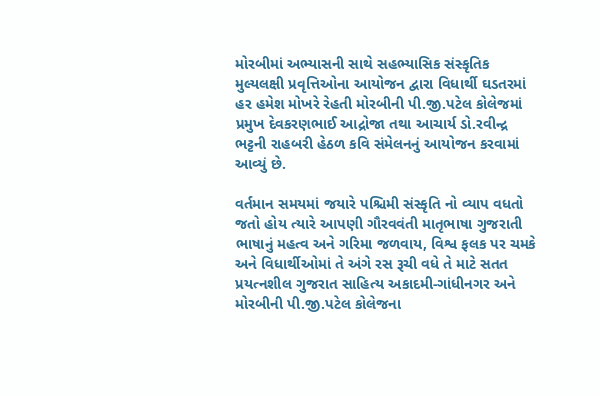મોરબીમાં અભ્યાસની સાથે સહભ્યાસિક સંસ્કૃતિક મુલ્યલક્ષી પ્રવૃત્તિઓના આયોજન દ્વારા વિધાર્થી ઘડતરમાં હર હમેશ મોખરે રેહતી મોરબીની પી.જી.પટેલ કોલેજમાં પ્રમુખ દેવકરણભાઈ આદ્રોજા તથા આચાર્ય ડો.રવીન્દ્ર ભટ્ટની રાહબરી હેઠળ કવિ સંમેલનનું આયોજન કરવામાં આવ્યું છે.

વર્તમાન સમયમાં જયારે પશ્ચિમી સંસ્કૃતિ નો વ્યાપ વધતો જતો હોય ત્યારે આપણી ગૌરવવંતી માતૃભાષા ગુજરાતી ભાષાનું મહત્વ અને ગરિમા જળવાય, વિશ્વ ફલક પર ચમકે અને વિધાર્થીઓમાં તે અંગે રસ રૂચી વધે તે માટે સતત પ્રયત્નશીલ ગુજરાત સાહિત્ય અકાદમી-ગાંધીનગર અને મોરબીની પી.જી.પટેલ કોલેજના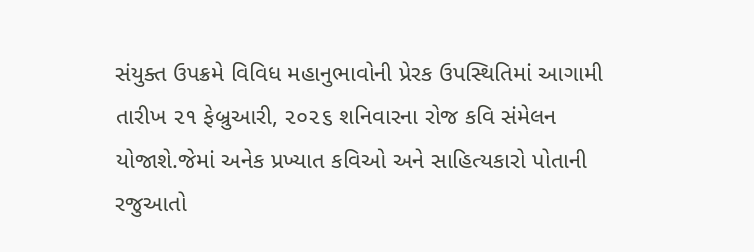સંયુક્ત ઉપક્રમે વિવિધ મહાનુભાવોની પ્રેરક ઉપસ્થિતિમાં આગામી તારીખ ૨૧ ફેબ્રુઆરી, ૨૦૨૬ શનિવારના રોજ કવિ સંમેલન યોજાશે.જેમાં અનેક પ્રખ્યાત કવિઓ અને સાહિત્યકારો પોતાની રજુઆતો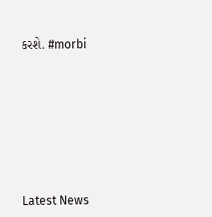કરશે. #morbi








Latest News